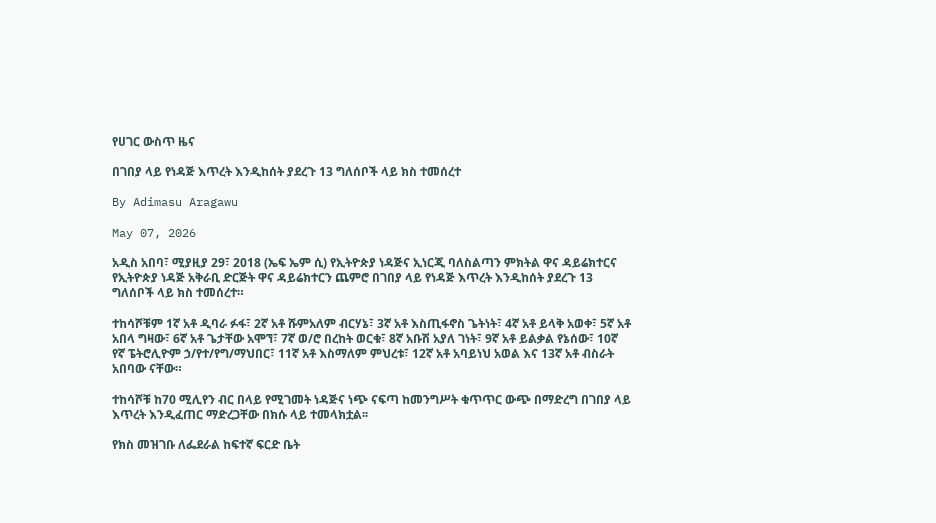የሀገር ውስጥ ዜና

በገበያ ላይ የነዳጅ እጥረት እንዲከሰት ያደረጉ 13 ግለሰቦች ላይ ክስ ተመሰረተ

By Adimasu Aragawu

May 07, 2026

አዲስ አበባ፣ ሚያዚያ 29፣ 2018 (ኤፍ ኤም ሲ) የኢትዮጵያ ነዳጅና ኢነርጂ ባለስልጣን ምክትል ዋና ዳይሬክተርና የኢትዮጵያ ነዳጅ አቅራቢ ድርጅት ዋና ዳይሬክተርን ጨምሮ በገበያ ላይ የነዳጅ እጥረት እንዲከሰት ያደረጉ 13 ግለሰቦች ላይ ክስ ተመሰረተ።

ተከሳሾቹም 1ኛ አቶ ዲባራ ፉፋ፣ 2ኛ አቶ ሹምአለም ብርሃኔ፣ 3ኛ አቶ እስጢፋኖስ ጌትነት፣ 4ኛ አቶ ይላቅ አወቀ፣ 5ኛ አቶ አበላ ግዛው፣ 6ኛ አቶ ጌታቸው አሞኘ፣ 7ኛ ወ/ሮ በረከት ወርቁ፣ 8ኛ አቡሽ አያለ ገነት፣ 9ኛ አቶ ይልቃል የኔሰው፣ 10ኛ የኛ ፔትሮሊዮም ኃ/የተ/የግ/ማህበር፣ 11ኛ አቶ እስማለም ምህረቱ፣ 12ኛ አቶ አባይነህ አወል እና 13ኛ አቶ ብስራት አበባው ናቸው።

ተከሳሾቹ ከ70 ሚሊየን ብር በላይ የሚገመት ነዳጅና ነጭ ናፍጣ ከመንግሥት ቁጥጥር ውጭ በማድረግ በገበያ ላይ እጥረት እንዲፈጠር ማድረጋቸው በክሱ ላይ ተመላክቷል፡፡

የክስ መዝገቡ ለፌደራል ከፍተኛ ፍርድ ቤት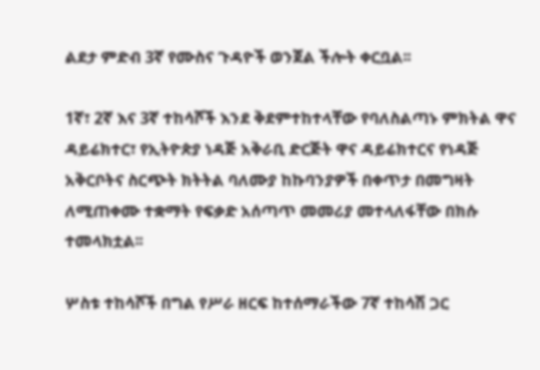ልደታ ምድብ 3ኛ የሙስና ጉዳዮች ወንጀል ችሎት ቀርቧል፡፡

1ኛ፣ 2ኛ እና 3ኛ ተከሳሾች እንደ ቅደምተከተላቸው የባለስልጣኑ ምክትል ዋና ዳይሬክተር፣ የኢትዮጵያ ነዳጅ አቅራቢ ድርጅት ዋና ዳይሬክተርና የነዳጅ አቅርቦትና ስርጭት ክትትል ባለሙያ ከኩባንያዎች በቀጥታ በመግዛት ለሚጠቀሙ ተቋማት የፍቃድ አሰጣጥ መመሪያ መተላለፋቸው በክሱ ተመላክቷል፡፡

ሦስቱ ተከሳሾች በግል የሥራ ዘርፍ ከተሰማራችው 7ኛ ተከሳሽ ጋር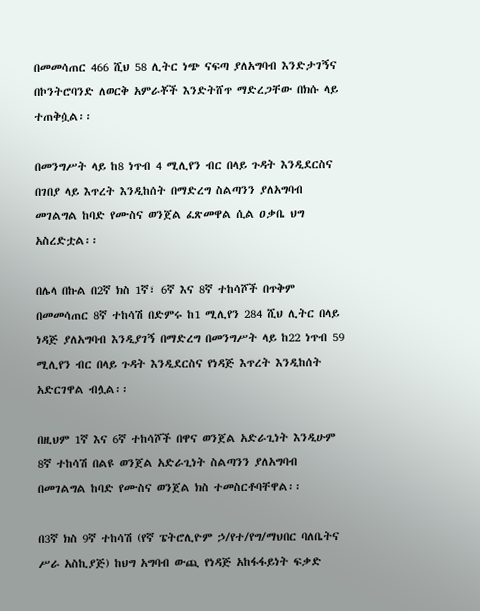በመመሳጠር 466 ሺህ 58 ሊትር ነጭ ናፍጣ ያለአግባብ እንድታገኝና በኮንትሮባንድ ለወርቅ አምራቾች እንድትሸጥ ማድረጋቸው በክሱ ላይ ተጠቅሷል፡፡

በመንግሥት ላይ ከ8 ነጥብ 4 ሚሊየን ብር በላይ ጉዳት እንዲደርስና በገበያ ላይ እጥረት እንዲከሰት በማድረግ ስልጣንን ያለአግባብ መገልግል ከባድ የሙስና ወንጀል ፈጽመዋል ሲል ዐቃቤ ህግ አስረድቷል፡፡

በሌላ በኩል በ2ኛ ክስ 1ኛ፣ 6ኛ እና 8ኛ ተከሳሾች በጥቅም በመመሳጠር 8ኛ ተከሳሽ በድምሩ ከ1 ሚሊየን 284 ሺህ ሊትር በላይ ነዳጅ ያለአግባብ እንዲያገኝ በማድረግ በመንግሥት ላይ ከ22 ነጥብ 59 ሚሊየን ብር በላይ ጉዳት እንዲደርስና የነዳጅ እጥረት እንዲከሰት አድርገዋል ብሏል፡፡

በዚህም 1ኛ እና 6ኛ ተከሳሾች በዋና ወንጀል አድራጊነት እንዲሁም 8ኛ ተከሳሽ በልዩ ወንጀል አድራጊነት ስልጣንን ያለአግባብ በመገልግል ከባድ የሙስና ወንጀል ክስ ተመስርቶባቸዋል፡፡

በ3ኛ ክስ 9ኛ ተከሳሽ (የኛ ፔትሮሊዮም ኃ/የተ/የግ/ማህበር ባለቤትና ሥራ አስኪያጅ) ከህግ አግባብ ውጪ የነዳጅ አከፋፋይነት ፍቃድ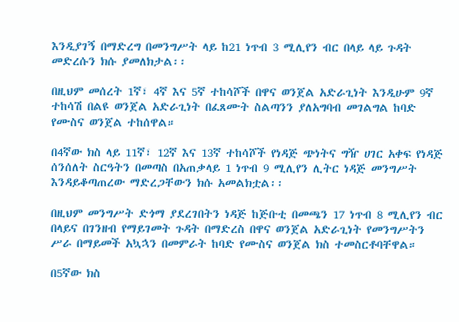እንዲያገኝ በማድረግ በመንግሥት ላይ ከ21 ነጥብ 3 ሚሊየን ብር በላይ ላይ ጉዳት መድረሱን ክሱ ያመለክታል፡፡

በዚህም መሰረት 1ኛ፣ 4ኛ እና 5ኛ ተከሳሾች በዋና ወንጀል አድራጊነት እንዲሁም 9ኛ ተከሳሽ በልዩ ወንጀል አድራጊነት በፈጸሙት ስልጣንን ያለአግባብ መገልግል ከባድ የሙስና ወንጀል ተከሰዋል።

በ4ኛው ክስ ላይ 11ኛ፣ 12ኛ እና 13ኛ ተከሳሾች የነዳጅ ጭነትና ግዥ ሀገር አቀፍ የነዳጅ ሰንሰለት ስርዓትን በመጣስ በአጠቃላይ 1 ነጥብ 9 ሚሊየን ሊትር ነዳጅ መንግሥት እንዳይቆጣጠረው ማድረጋቸውን ክሱ አመልክቷል፡፡

በዚህም መንግሥት ድጎማ ያደረገበትን ነዳጅ ከጅቡቲ በመጫን 17 ነጥብ 8 ሚሊየን ብር በላይና በገንዘብ የማይገመት ጉዳት በማድረስ በዋና ወንጀል አድራጊነት የመንግሥትን ሥራ በማይመች አኳኋን በመምራት ከባድ የሙስና ወንጀል ክስ ተመስርቶባቸዋል።

በ5ኛው ክስ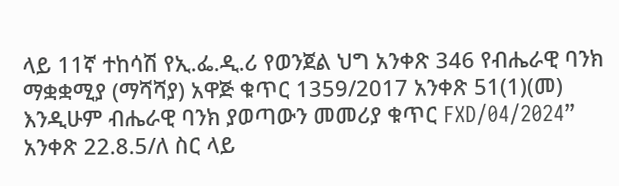ላይ 11ኛ ተከሳሽ የኢ.ፌ.ዲ.ሪ የወንጀል ህግ አንቀጽ 346 የብሔራዊ ባንክ ማቋቋሚያ (ማሻሻያ) አዋጅ ቁጥር 1359/2017 አንቀጽ 51(1)(መ) እንዲሁም ብሔራዊ ባንክ ያወጣውን መመሪያ ቁጥር FXD/04/2024” አንቀጽ 22.8.5/ለ ስር ላይ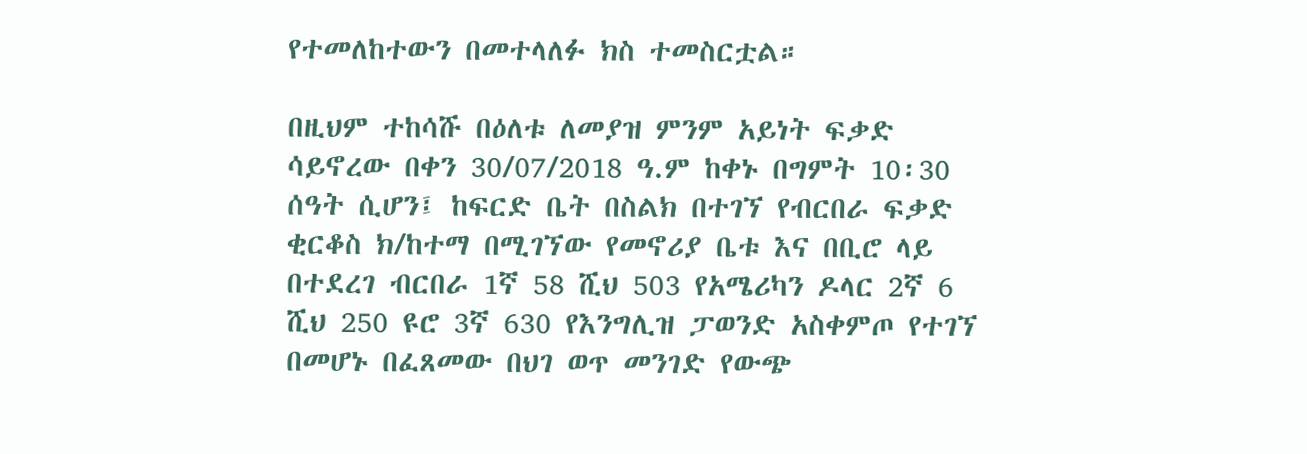የተመለከተውን በመተላለፉ ክስ ተመስርቷል።

በዚህም ተከሳሹ በዕለቱ ለመያዝ ምንም አይነት ፍቃድ ሳይኖረው በቀን 30/07/2018 ዓ.ም ከቀኑ በግምት 10፡30 ሰዓት ሲሆን፤ ከፍርድ ቤት በስልክ በተገኘ የብርበራ ፍቃድ ቂርቆስ ክ/ከተማ በሚገኘው የመኖሪያ ቤቱ እና በቢሮ ላይ በተደረገ ብርበራ 1ኛ 58 ሺህ 503 የአሜሪካን ዶላር 2ኛ 6 ሺህ 250 ዩሮ 3ኛ 630 የእንግሊዝ ፓወንድ አስቀምጦ የተገኘ በመሆኑ በፈጸመው በህገ ወጥ መንገድ የውጭ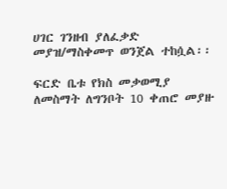ሀገር ገንዘብ ያለፈቃድ መያዝ/ማስቀመጥ ወንጀል ተከሷል፡፡

ፍርድ ቤቱ የክስ መቃወሚያ ለመስማት ለግንቦት 10 ቀጠሮ መያዙ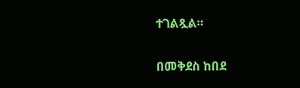ተገልጿል።

በመቅደስ ከበደ